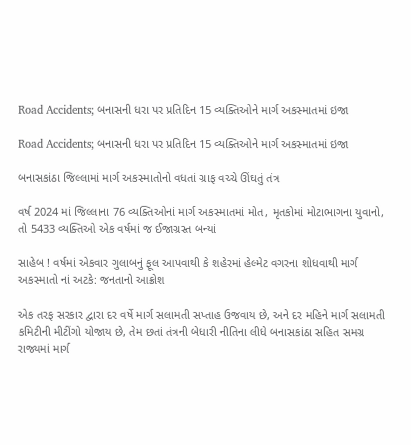Road Accidents; બનાસની ધરા પર પ્રતિદિન 15 વ્યક્તિઓને માર્ગ અકસ્માતમાં ઇજા

Road Accidents; બનાસની ધરા પર પ્રતિદિન 15 વ્યક્તિઓને માર્ગ અકસ્માતમાં ઇજા

બનાસકાંઠા જિલ્લામાં માર્ગ અકસ્માતોનો વધતાં ગ્રાફ વચ્ચે ઊંઘતું તંત્ર

વર્ષ 2024 માં જિલ્લાના 76 વ્યક્તિઓનાં માર્ગ અકસ્માતમાં મોત, મૃતકોમાં મોટાભાગના યુવાનો, તો 5433 વ્યક્તિઓ એક વર્ષમાં જ ઈજાગ્રસ્ત બન્યાં

સાહેબ ! વર્ષમાં એકવાર ગુલાબનું ફૂલ આપવાથી કે શહેરમાં હેલ્મેટ વગરના શોધવાથી માર્ગ અકસ્માતો નાં અટકે: જનતાનો આક્રોશ

એક તરફ સરકાર દ્વારા દર વર્ષે માર્ગ સલામતી સપ્તાહ ઉજવાય છે, અને દર મહિને માર્ગ સલામતી કમિટીની મીટીંગો યોજાય છે, તેમ છતાં તંત્રની બેધારી નીતિના લીધે બનાસકાંઠા સહિત સમગ્ર રાજ્યમાં માર્ગ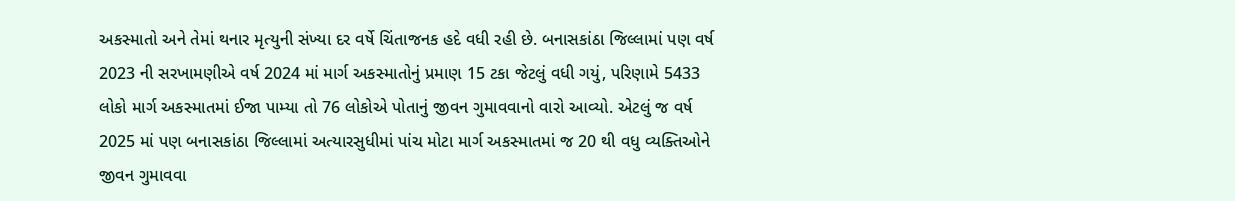અકસ્માતો અને તેમાં થનાર મૃત્યુની સંખ્યા દર વર્ષે ચિંતાજનક હદે વધી રહી છે. બનાસકાંઠા જિલ્લામાં પણ વર્ષ 2023 ની સરખામણીએ વર્ષ 2024 માં માર્ગ અકસ્માતોનું પ્રમાણ 15 ટકા જેટલું વધી ગયું, પરિણામે 5433 લોકો માર્ગ અકસ્માતમાં ઈજા પામ્યા તો 76 લોકોએ પોતાનું જીવન ગુમાવવાનો વારો આવ્યો. એટલું જ વર્ષ 2025 માં પણ બનાસકાંઠા જિલ્લામાં અત્યારસુધીમાં પાંચ મોટા માર્ગ અકસ્માતમાં જ 20 થી વધુ વ્યક્તિઓને જીવન ગુમાવવા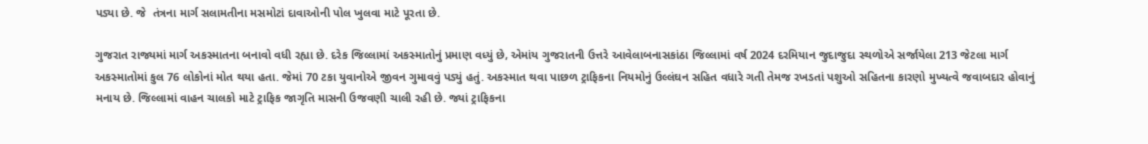પડ્યા છે. જે  તંત્રના માર્ગ સલામતીના મસમોટાં દાવાઓની પોલ ખુલવા માટે પૂરતા છે.

ગુજરાત રાજ્યમાં માર્ગ અકસ્માતના બનાવો વધી રહ્યા છે. દરેક જિલ્લામાં અકસ્માતોનું પ્રમાણ વધ્યું છે, એમાંય ગુજરાતની ઉત્તરે આવેલાબનાસકાંઠા જિલ્લામાં વર્ષ 2024 દરમિયાન જુદાજુદા સ્થળોએ સર્જાયેલા 213 જેટલા માર્ગ અકસ્માતોમાં કુલ 76 લોકોનાં મોત થયા હતા. જેમાં 70 ટકા યુવાનોએ જીવન ગુમાવવું પડ્યું હતું. અકસ્માત થવા પાછળ ટ્રાફિકના નિયમોનું ઉલ્લંઘન સહિત વધારે ગતી તેમજ રખડતાં પશુઓ સહિતના કારણો મુખ્યત્વે જવાબદાર હોવાનું મનાય છે. જિલ્લામાં વાહન ચાલકો માટે ટ્રાફિક જાગૃતિ માસની ઉજવણી ચાલી રહી છે. જ્યાં ટ્રાફિકના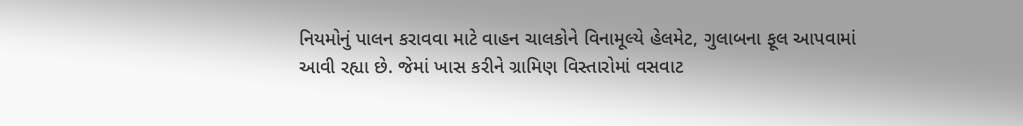નિયમોનું પાલન કરાવવા માટે વાહન ચાલકોને વિનામૂલ્યે હેલમેટ, ગુલાબના ફૂલ આપવામાં આવી રહ્યા છે. જેમાં ખાસ કરીને ગ્રામિણ વિસ્તારોમાં વસવાટ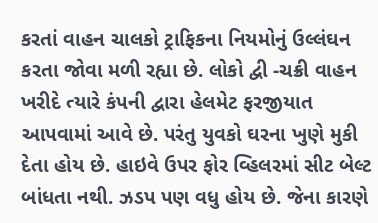કરતાં વાહન ચાલકો ટ્રાફિકના નિયમોનું ઉલ્લંઘન કરતા જોવા મળી રહ્યા છે. લોકો દ્વી -ચક્રી વાહન ખરીદે ત્યારે કંપની દ્વારા હેલમેટ ફરજીયાત આપવામાં આવે છે. પરંતુ યુવકો ઘરના ખુણે મુકી દેતા હોય છે. હાઇવે ઉપર ફોર વ્હિલરમાં સીટ બેલ્ટ બાંધતા નથી. ઝડપ પણ વધુ હોય છે. જેના કારણે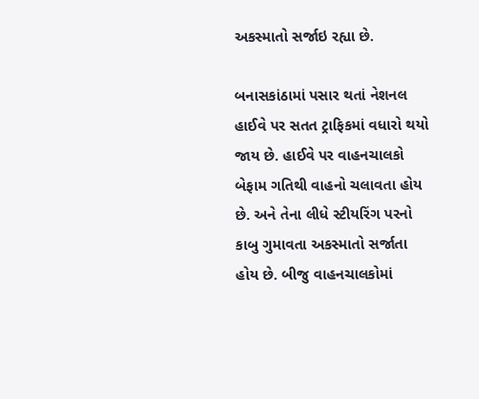અકસ્માતો સર્જાઇ રહ્યા છે.

બનાસકાંઠામાં પસાર થતાં નેશનલ હાઈવે પર સતત ટ્રાફિકમાં વધારો થયો જાય છે. હાઈવે પર વાહનચાલકો બેફામ ગતિથી વાહનો ચલાવતા હોય છે. અને તેના લીધે સ્ટીયરિંગ પરનો કાબુ ગુમાવતા અકસ્માતો સર્જાતા હોય છે. બીજુ વાહનચાલકોમાં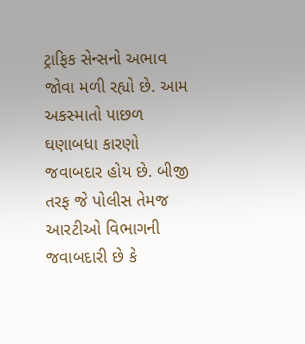ટ્રાફિક સેન્સનો અભાવ જોવા મળી રહ્યો છે. આમ અકસ્માતો પાછળ ઘણાબધા કારણો જવાબદાર હોય છે. બીજી તરફ જે પોલીસ તેમજ આરટીઓ વિભાગની જવાબદારી છે કે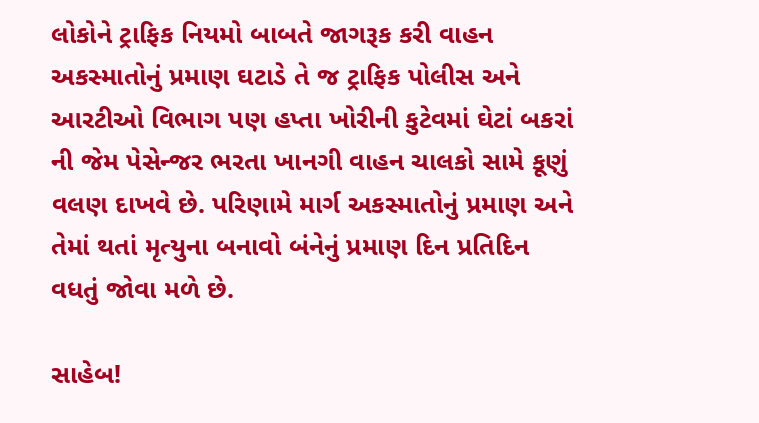લોકોને ટ્રાફિક નિયમો બાબતે જાગરૂક કરી વાહન અકસ્માતોનું પ્રમાણ ઘટાડે તે જ ટ્રાફિક પોલીસ અને આરટીઓ વિભાગ પણ હપ્તા ખોરીની કુટેવમાં ઘેટાં બકરાં ની જેમ પેસેન્જર ભરતા ખાનગી વાહન ચાલકો સામે કૂણું વલણ દાખવે છે. પરિણામે માર્ગ અકસ્માતોનું પ્રમાણ અને તેમાં થતાં મૃત્યુના બનાવો બંનેનું પ્રમાણ દિન પ્રતિદિન વધતું જોવા મળે છે.

સાહેબ!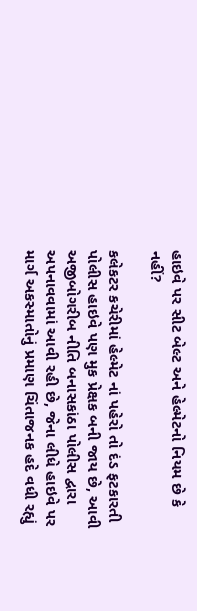હાઇવે પર સીટ બેલ્ટ અને હેલ્મેટનો નિયમ છે કે નહીં?

કલેકટર કચેરીમાં હેલ્મેટ નાં પહેરો તો દંડ ફટકારતી પોલીસ હાઇવે પણ મુક પ્રેક્ષક બની જાય છે, આવી અજીબોગરીબ નીતિ બનાસકાંઠા પોલીસ દ્વારા અપનાવવામાં આવી રહી છે, જેના લીધે હાઇવે પર માર્ગ અકસ્માતોનું પ્રમાણ ચિંતાજનક હદે વધી રહ્યું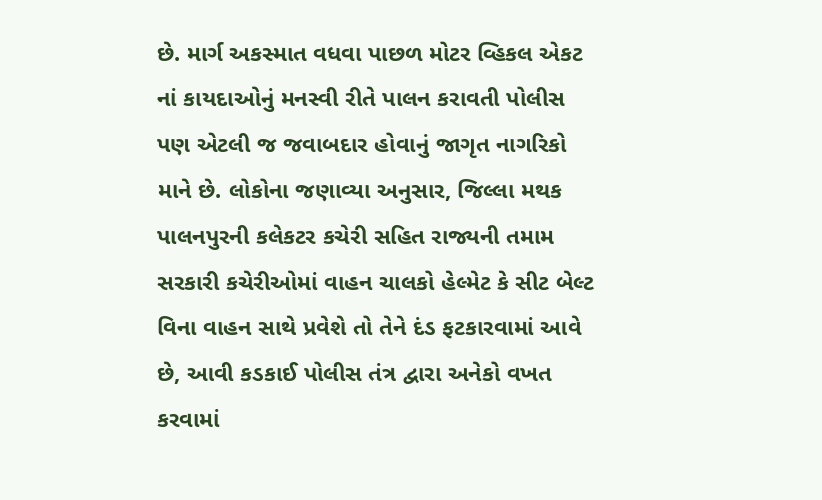છે. માર્ગ અકસ્માત વધવા પાછળ મોટર વ્હિકલ એકટ નાં કાયદાઓનું મનસ્વી રીતે પાલન કરાવતી પોલીસ પણ એટલી જ જવાબદાર હોવાનું જાગૃત નાગરિકો માને છે. લોકોના જણાવ્યા અનુસાર, જિલ્લા મથક પાલનપુરની કલેકટર કચેરી સહિત રાજ્યની તમામ સરકારી કચેરીઓમાં વાહન ચાલકો હેલ્મેટ કે સીટ બેલ્ટ વિના વાહન સાથે પ્રવેશે તો તેને દંડ ફટકારવામાં આવે છે, આવી કડકાઈ પોલીસ તંત્ર દ્વારા અનેકો વખત કરવામાં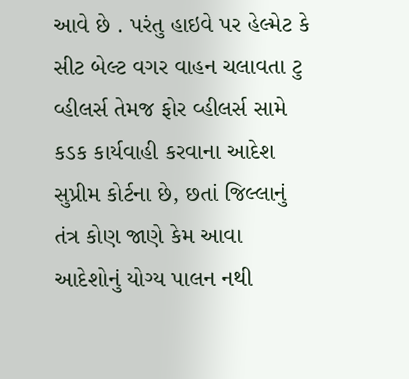આવે છે . પરંતુ હાઇવે પર હેલ્મેટ કે સીટ બેલ્ટ વગર વાહન ચલાવતા ટુ વ્હીલર્સ તેમજ ફોર વ્હીલર્સ સામે કડક કાર્યવાહી કરવાના આદેશ સુપ્રીમ કોર્ટના છે, છતાં જિલ્લાનું તંત્ર કોણ જાણે કેમ આવા આદેશોનું યોગ્ય પાલન નથી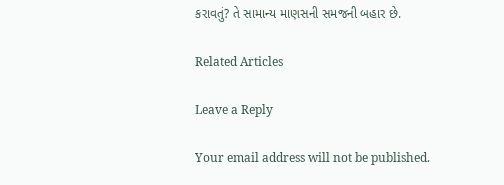કરાવતું? તે સામાન્ય માણસની સમજની બહાર છે.

Related Articles

Leave a Reply

Your email address will not be published.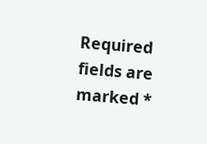Required fields are marked *